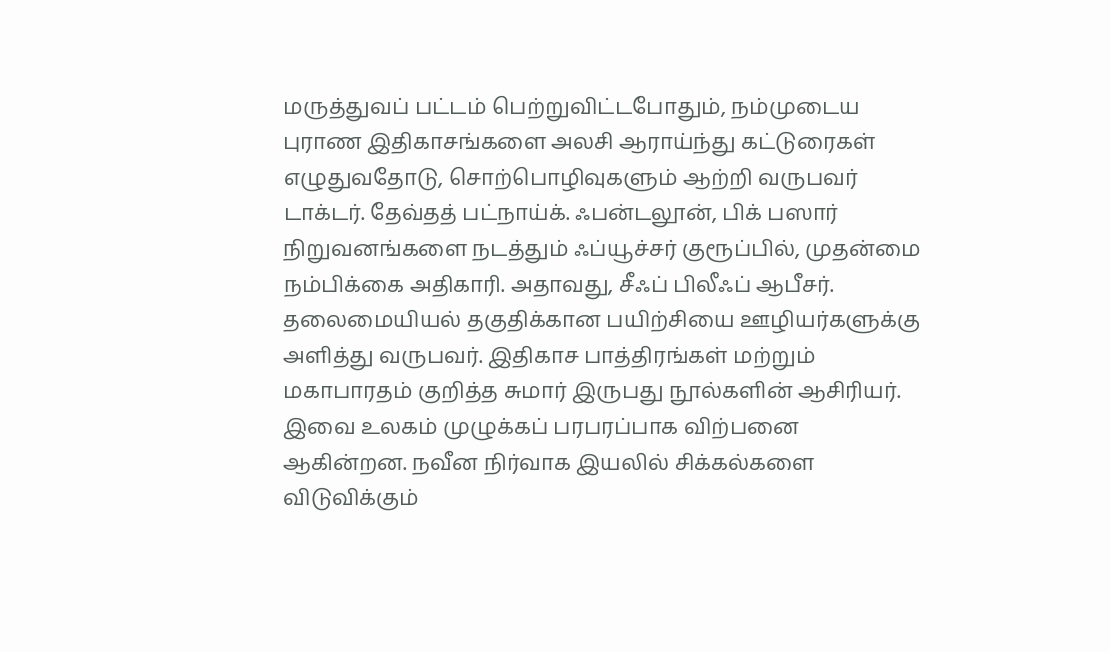மருத்துவப் பட்டம் பெற்றுவிட்டபோதும், நம்முடைய புராண இதிகாசங்களை அலசி ஆராய்ந்து கட்டுரைகள் எழுதுவதோடு, சொற்பொழிவுகளும் ஆற்றி வருபவர் டாக்டர். தேவ்தத் பட்நாய்க். ஃபன்டலூன், பிக் பஸார் நிறுவனங்களை நடத்தும் ஃப்யூச்சர் குரூப்பில், முதன்மை நம்பிக்கை அதிகாரி. அதாவது, சீஃப் பிலீஃப் ஆபீசர். தலைமையியல் தகுதிக்கான பயிற்சியை ஊழியர்களுக்கு அளித்து வருபவர். இதிகாச பாத்திரங்கள் மற்றும் மகாபாரதம் குறித்த சுமார் இருபது நூல்களின் ஆசிரியர். இவை உலகம் முழுக்கப் பரபரப்பாக விற்பனை ஆகின்றன. நவீன நிர்வாக இயலில் சிக்கல்களை விடுவிக்கும்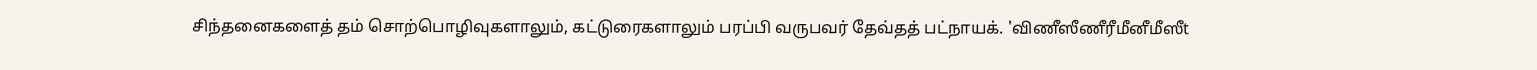சிந்தனைகளைத் தம் சொற்பொழிவுகளாலும், கட்டுரைகளாலும் பரப்பி வருபவர் தேவ்தத் பட்நாயக். 'விணீஸீணீரீமீனீமீஸீt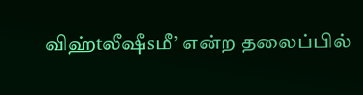விஹ்tலீஷீsமீ’ என்ற தலைப்பில்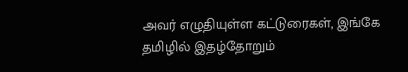அவர் எழுதியுள்ள கட்டுரைகள், இங்கே தமிழில் இதழ்தோறும்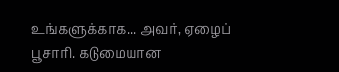உங்களுக்காக... அவர், ஏழைப் பூசாரி. கடுமையான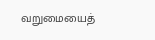வறுமையைத்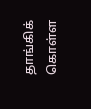தாங்கிக் கொள்ள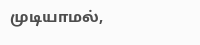முடியாமல்,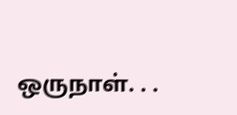ஒருநாள். . .